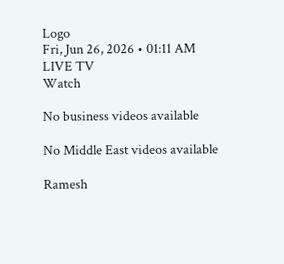Logo
Fri, Jun 26, 2026 • 01:11 AM
LIVE TV
Watch

No business videos available

No Middle East videos available

Ramesh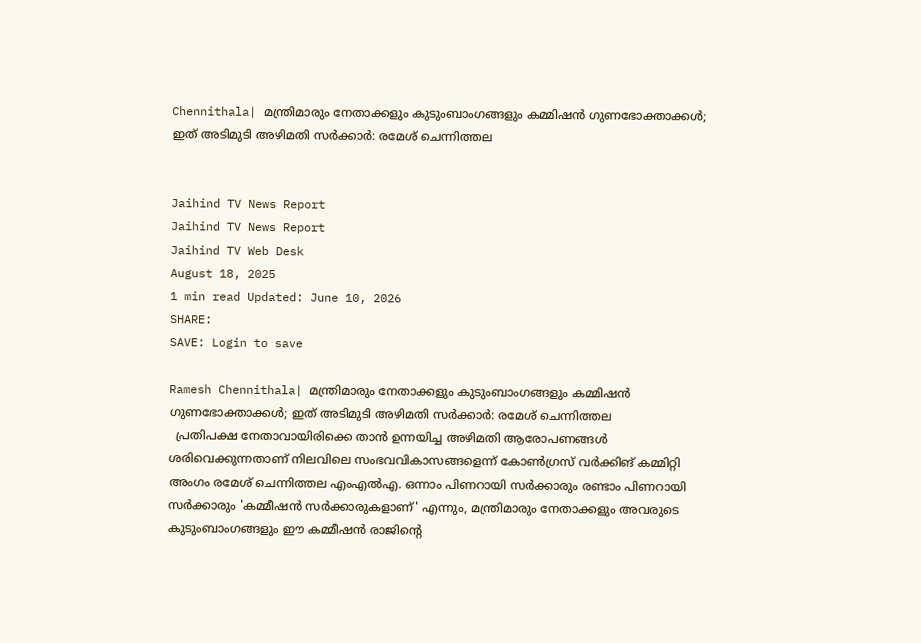Chennithala| മന്ത്രിമാരും നേതാക്കളും കുടുംബാംഗങ്ങളും കമ്മിഷന്‍ ഗുണഭോക്താക്കള്‍; ഇത് അടിമുടി അഴിമതി സര്‍ക്കാര്‍: രമേശ് ചെന്നിത്തല


Jaihind TV News Report
Jaihind TV News Report
Jaihind TV Web Desk
August 18, 2025
1 min read Updated: June 10, 2026
SHARE:
SAVE: Login to save

Ramesh Chennithala| മന്ത്രിമാരും നേതാക്കളും കുടുംബാംഗങ്ങളും കമ്മിഷന്‍ ഗുണഭോക്താക്കള്‍; ഇത് അടിമുടി അഴിമതി സര്‍ക്കാര്‍: രമേശ് ചെന്നിത്തല
  പ്രതിപക്ഷ നേതാവായിരിക്കെ താന്‍ ഉന്നയിച്ച അഴിമതി ആരോപണങ്ങള്‍ ശരിവെക്കുന്നതാണ് നിലവിലെ സംഭവവികാസങ്ങളെന്ന് കോണ്‍ഗ്രസ് വര്‍ക്കിങ് കമ്മിറ്റി അംഗം രമേശ് ചെന്നിത്തല എംഎല്‍എ. ഒന്നാം പിണറായി സര്‍ക്കാരും രണ്ടാം പിണറായി സര്‍ക്കാരും 'കമ്മീഷന്‍ സര്‍ക്കാരുകളാണ്' എന്നും, മന്ത്രിമാരും നേതാക്കളും അവരുടെ കുടുംബാംഗങ്ങളും ഈ കമ്മീഷന്‍ രാജിന്റെ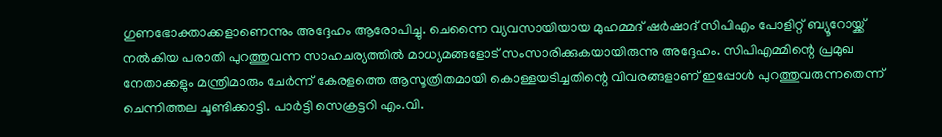ഗുണഭോക്താക്കളാണെന്നും അദ്ദേഹം ആരോപിച്ചു. ചെന്നൈ വ്യവസായിയായ മുഹമ്മദ് ഷര്‍ഷാദ് സിപിഎം പോളിറ്റ് ബ്യൂറോയ്ക്ക് നല്‍കിയ പരാതി പുറത്തുവന്ന സാഹചര്യത്തില്‍ മാധ്യമങ്ങളോട് സംസാരിക്കുകയായിരുന്നു അദ്ദേഹം. സിപിഎമ്മിന്റെ പ്രമുഖ നേതാക്കളും മന്ത്രിമാരും ചേര്‍ന്ന് കേരളത്തെ ആസൂത്രിതമായി കൊള്ളയടിച്ചതിന്റെ വിവരങ്ങളാണ് ഇപ്പോള്‍ പുറത്തുവരുന്നതെന്ന് ചെന്നിത്തല ചൂണ്ടിക്കാട്ടി. പാര്‍ട്ടി സെക്രട്ടറി എം.വി.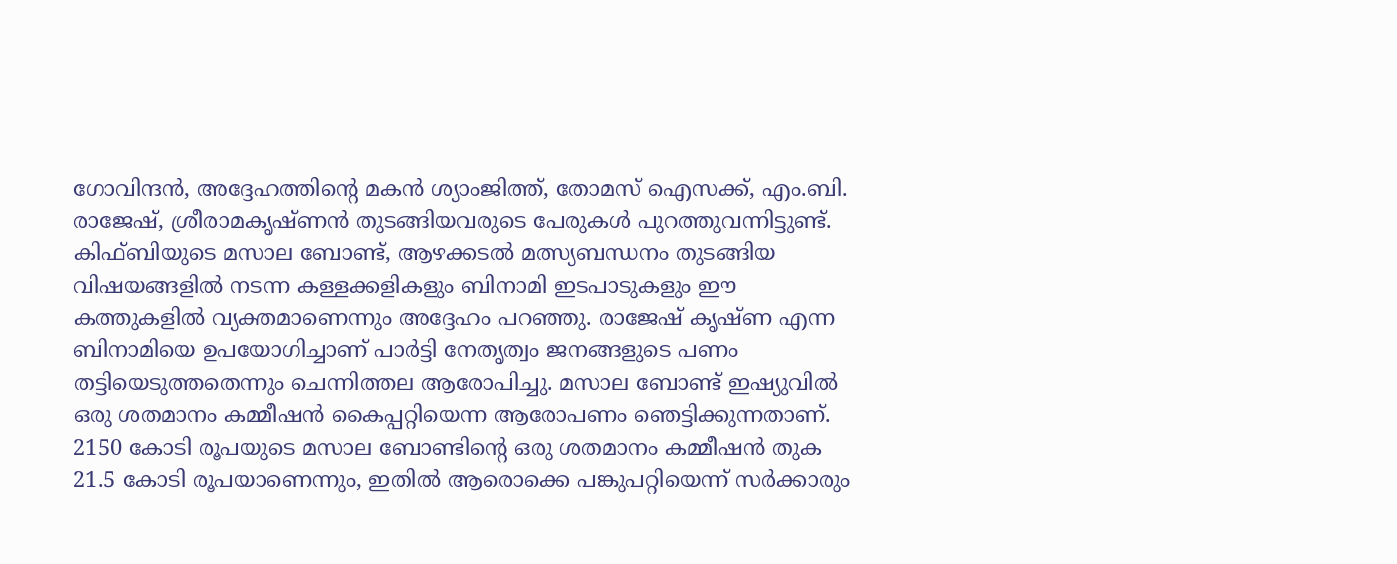ഗോവിന്ദന്‍, അദ്ദേഹത്തിന്റെ മകന്‍ ശ്യാംജിത്ത്, തോമസ് ഐസക്ക്, എം.ബി. രാജേഷ്, ശ്രീരാമകൃഷ്ണന്‍ തുടങ്ങിയവരുടെ പേരുകള്‍ പുറത്തുവന്നിട്ടുണ്ട്. കിഫ്ബിയുടെ മസാല ബോണ്ട്, ആഴക്കടല്‍ മത്സ്യബന്ധനം തുടങ്ങിയ വിഷയങ്ങളില്‍ നടന്ന കള്ളക്കളികളും ബിനാമി ഇടപാടുകളും ഈ കത്തുകളില്‍ വ്യക്തമാണെന്നും അദ്ദേഹം പറഞ്ഞു. രാജേഷ് കൃഷ്ണ എന്ന ബിനാമിയെ ഉപയോഗിച്ചാണ് പാര്‍ട്ടി നേതൃത്വം ജനങ്ങളുടെ പണം തട്ടിയെടുത്തതെന്നും ചെന്നിത്തല ആരോപിച്ചു. മസാല ബോണ്ട് ഇഷ്യുവില്‍ ഒരു ശതമാനം കമ്മീഷന്‍ കൈപ്പറ്റിയെന്ന ആരോപണം ഞെട്ടിക്കുന്നതാണ്. 2150 കോടി രൂപയുടെ മസാല ബോണ്ടിന്റെ ഒരു ശതമാനം കമ്മീഷന്‍ തുക 21.5 കോടി രൂപയാണെന്നും, ഇതില്‍ ആരൊക്കെ പങ്കുപറ്റിയെന്ന് സര്‍ക്കാരും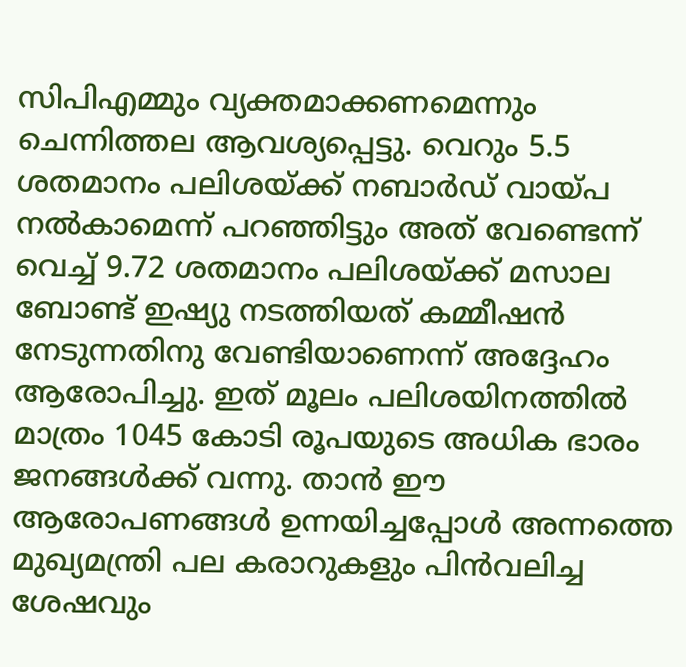സിപിഎമ്മും വ്യക്തമാക്കണമെന്നും ചെന്നിത്തല ആവശ്യപ്പെട്ടു. വെറും 5.5 ശതമാനം പലിശയ്ക്ക് നബാര്‍ഡ് വായ്പ നല്‍കാമെന്ന് പറഞ്ഞിട്ടും അത് വേണ്ടെന്ന് വെച്ച് 9.72 ശതമാനം പലിശയ്ക്ക് മസാല ബോണ്ട് ഇഷ്യു നടത്തിയത് കമ്മീഷന്‍ നേടുന്നതിനു വേണ്ടിയാണെന്ന് അദ്ദേഹം ആരോപിച്ചു. ഇത് മൂലം പലിശയിനത്തില്‍ മാത്രം 1045 കോടി രൂപയുടെ അധിക ഭാരം ജനങ്ങള്‍ക്ക് വന്നു. താന്‍ ഈ ആരോപണങ്ങള്‍ ഉന്നയിച്ചപ്പോള്‍ അന്നത്തെ മുഖ്യമന്ത്രി പല കരാറുകളും പിന്‍വലിച്ച ശേഷവും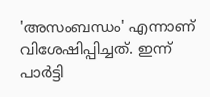'അസംബന്ധം' എന്നാണ് വിശേഷിപ്പിച്ചത്. ഇന്ന് പാര്‍ട്ടി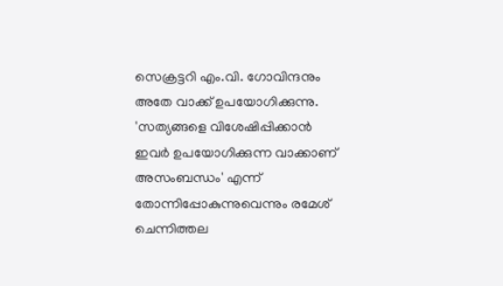സെക്രട്ടറി എം.വി. ഗോവിന്ദനും അതേ വാക്ക് ഉപയോഗിക്കുന്നു. 'സത്യങ്ങളെ വിശേഷിപ്പിക്കാന്‍ ഇവര്‍ ഉപയോഗിക്കുന്ന വാക്കാണ് അസംബന്ധം' എന്ന് തോന്നിപ്പോകുന്നുവെന്നും രമേശ് ചെന്നിത്തല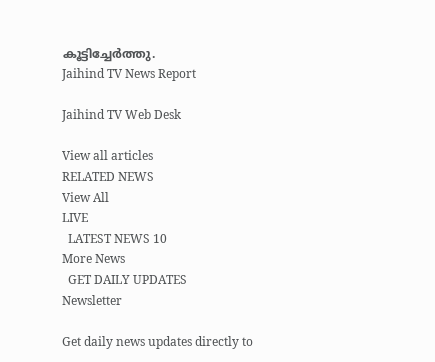കൂട്ടിച്ചേര്‍ത്തു.
Jaihind TV News Report

Jaihind TV Web Desk

View all articles
RELATED NEWS
View All
LIVE
  LATEST NEWS 10
More News
  GET DAILY UPDATES
Newsletter

Get daily news updates directly to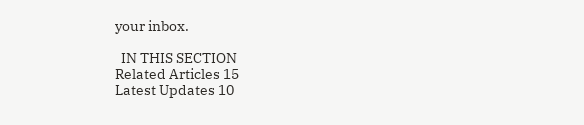your inbox.

  IN THIS SECTION
Related Articles 15
Latest Updates 10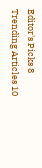Editor's Picks 8
Trending Articles 10